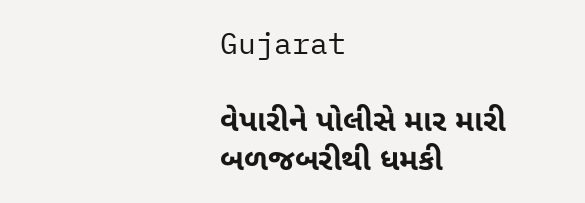Gujarat

વેપારીને પોલીસે માર મારી બળજબરીથી ધમકી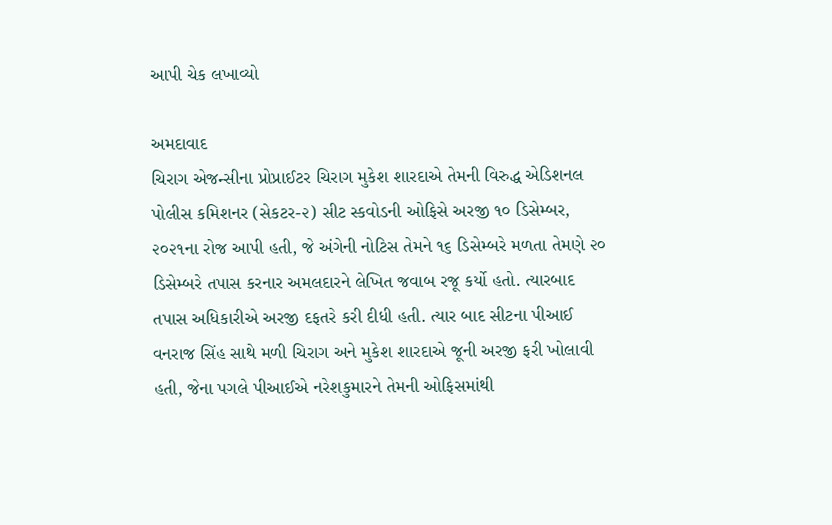આપી ચેક લખાવ્યો

અમદાવાદ
ચિરાગ એજન્સીના પ્રોપ્રાઈટર ચિરાગ મુકેશ શારદાએ તેમની વિરુદ્ધ એડિશનલ પોલીસ કમિશનર (સેકટર-૨) સીટ સ્કવોડની ઓફિસે અરજી ૧૦ ડિસેમ્બર, ૨૦૨૧ના રોજ આપી હતી, જે અંગેની નોટિસ તેમને ૧૬ ડિસેમ્બરે મળતા તેમણે ૨૦ ડિસેમ્બરે તપાસ કરનાર અમલદારને લેખિત જવાબ રજૂ કર્યો હતો. ત્યારબાદ તપાસ અધિકારીએ અરજી દફતરે કરી દીધી હતી. ત્યાર બાદ સીટના પીઆઈ વનરાજ સિંહ સાથે મળી ચિરાગ અને મુકેશ શારદાએ જૂની અરજી ફરી ખોલાવી હતી, જેના પગલે પીઆઈએ નરેશકુમારને તેમની ઓફિસમાંથી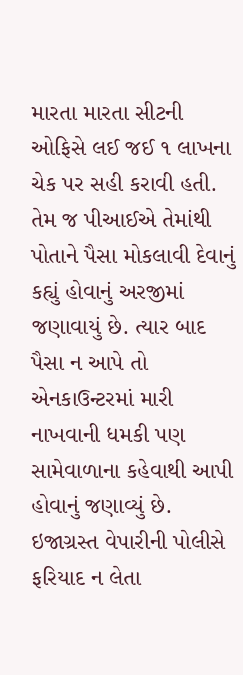મારતા મારતા સીટની ઓફિસે લઈ જઈ ૧ લાખના ચેક પર સહી કરાવી હતી. તેમ જ પીઆઈએ તેમાંથી પોતાને પૈસા મોકલાવી દેવાનું કહ્યું હોવાનું અરજીમાં જણાવાયું છે. ત્યાર બાદ પૈસા ન આપે તો એનકાઉન્ટરમાં મારી નાખવાની ધમકી પણ સામેવાળાના કહેવાથી આપી હોવાનું જણાવ્યું છે. ઇજાગ્રસ્ત વેપારીની પોલીસે ફરિયાદ ન લેતા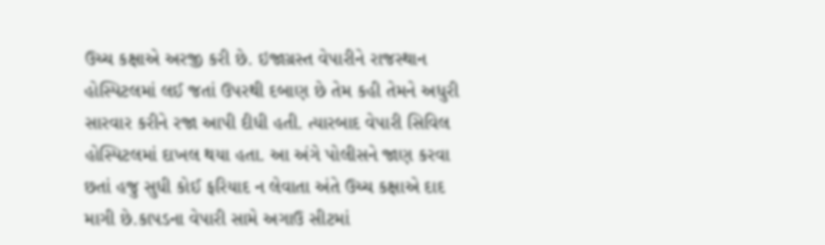ઉચ્ચ કક્ષાએ અરજી કરી છે. ઇજાગ્રસ્ત વેપારીને રાજસ્થાન હોસ્પિટલમાં લઈ જતાં ઉપરથી દબાણ છે તેમ કહી તેમને અધુરી સારવાર કરીને રજા આપી દીધી હતી. ત્યારબાદ વેપારી સિવિલ હોસ્પિટલમાં દાખલ થયા હતા. આ અંગે પોલીસને જાણ કરવા છતાં હજુ સુધી કોઈ ફરિયાદ ન લેવાતા અંતે ઉચ્ચ કક્ષાએ દાદ માગી છે.કાપડના વેપારી સામે અગાઉ સીટમાં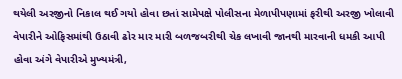થયેલી અરજીનો નિકાલ થઈ ગયો હોવા છતાં સામેપક્ષે પોલીસના મેળાપીપણામાં ફરીથી અરજી ખોલાવી વેપારીને ઓફિસમાંથી ઉઠાવી ઢોર માર મારી બળજબરીથી ચેક લખાવી જાનથી મારવાની ધમકી આપી હોવા અંગે વેપારીએ મુખ્યમંત્રી,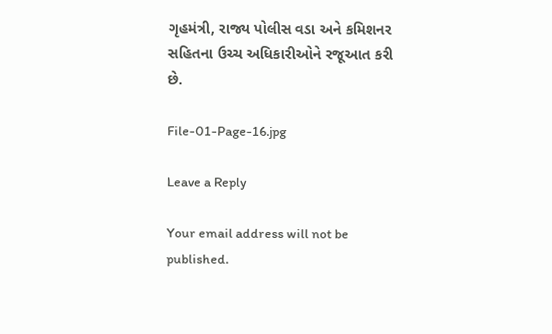ગૃહમંત્રી, રાજ્ય પોલીસ વડા અને કમિશનર સહિતના ઉચ્ચ અધિકારીઓને રજૂઆત કરી છે.

File-01-Page-16.jpg

Leave a Reply

Your email address will not be published.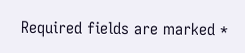Required fields are marked *